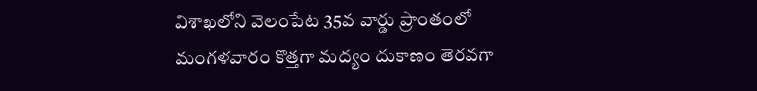విశాఖలోని వెలంపేట 35వ వార్డు ప్రాంతంలో మంగళవారం కొత్తగా మద్యం దుకాణం తెరవగా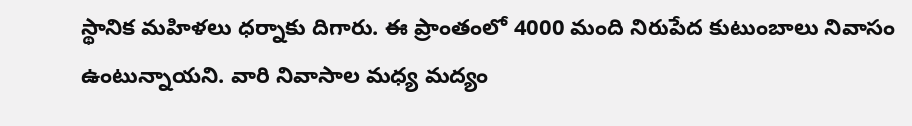స్థానిక మహిళలు ధర్నాకు దిగారు. ఈ ప్రాంతంలో 4000 మంది నిరుపేద కుటుంబాలు నివాసం ఉంటున్నాయని. వారి నివాసాల మధ్య మద్యం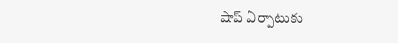షాప్ ఏర్పాటుకు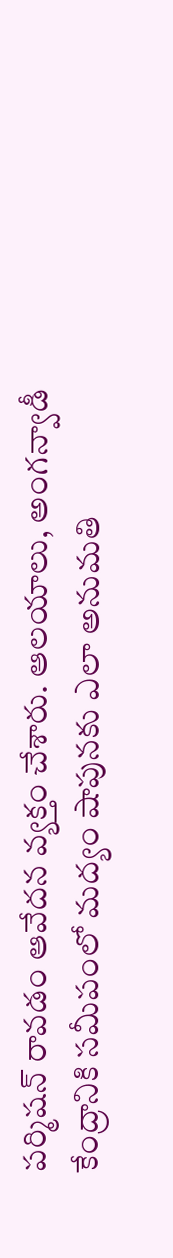పర్మిషన్ రావడం ఆవేదన వ్యక్తం చేశారు. ఆలయాలు, అంగన్వాడీ కేంద్రానికి సమీపంలో మద్యం షాపునకు ఎలా అనుమతి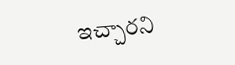ఇచ్చారని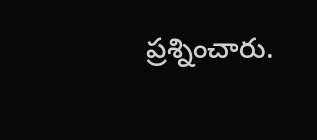ప్రశ్నించారు.